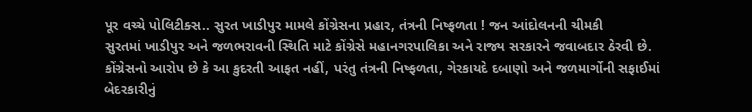પૂર વચ્ચે પોલિટીક્સ.. સુરત ખાડીપુર મામલે કોંગ્રેસના પ્રહાર, તંત્રની નિષ્ફળતા ! જન આંદોલનની ચીમકી
સુરતમાં ખાડીપુર અને જળભરાવની સ્થિતિ માટે કોંગ્રેસે મહાનગરપાલિકા અને રાજ્ય સરકારને જવાબદાર ઠેરવી છે. કોંગ્રેસનો આરોપ છે કે આ કુદરતી આફત નહીં, પરંતુ તંત્રની નિષ્ફળતા, ગેરકાયદે દબાણો અને જળમાર્ગોની સફાઈમાં બેદરકારીનું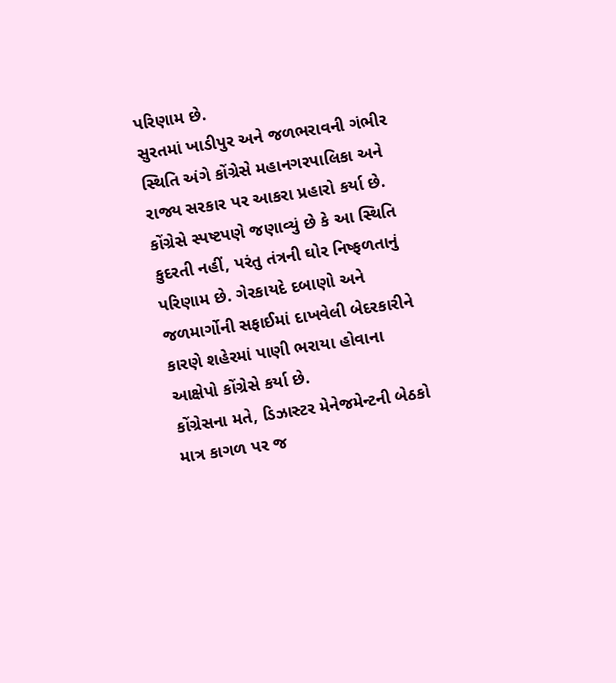પરિણામ છે.
સુરતમાં ખાડીપુર અને જળભરાવની ગંભીર સ્થિતિ અંગે કોંગ્રેસે મહાનગરપાલિકા અને રાજ્ય સરકાર પર આકરા પ્રહારો કર્યા છે. કોંગ્રેસે સ્પષ્ટપણે જણાવ્યું છે કે આ સ્થિતિ કુદરતી નહીં, પરંતુ તંત્રની ઘોર નિષ્ફળતાનું પરિણામ છે. ગેરકાયદે દબાણો અને જળમાર્ગોની સફાઈમાં દાખવેલી બેદરકારીને કારણે શહેરમાં પાણી ભરાયા હોવાના આક્ષેપો કોંગ્રેસે કર્યા છે.
કોંગ્રેસના મતે, ડિઝાસ્ટર મેનેજમેન્ટની બેઠકો માત્ર કાગળ પર જ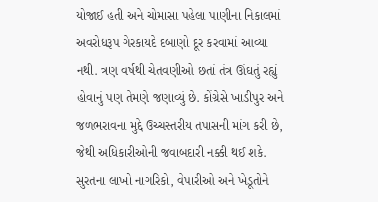યોજાઈ હતી અને ચોમાસા પહેલા પાણીના નિકાલમાં અવરોધરૂપ ગેરકાયદે દબાણો દૂર કરવામાં આવ્યા નથી. ત્રણ વર્ષથી ચેતવણીઓ છતાં તંત્ર ઊંઘતું રહ્યું હોવાનું પણ તેમણે જણાવ્યું છે. કોંગ્રેસે ખાડીપુર અને જળભરાવના મુદ્દે ઉચ્ચસ્તરીય તપાસની માંગ કરી છે, જેથી અધિકારીઓની જવાબદારી નક્કી થઈ શકે.
સુરતના લાખો નાગરિકો, વેપારીઓ અને ખેડૂતોને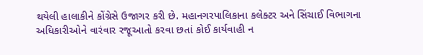થયેલી હાલાકીને કોંગ્રેસે ઉજાગર કરી છે. મહાનગરપાલિકાના કલેક્ટર અને સિંચાઈ વિભાગના અધિકારીઓને વારંવાર રજૂઆતો કરવા છતાં કોઈ કાર્યવાહી ન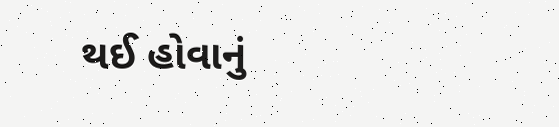થઈ હોવાનું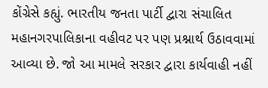કોંગ્રેસે કહ્યું. ભારતીય જનતા પાર્ટી દ્વારા સંચાલિત મહાનગરપાલિકાના વહીવટ પર પણ પ્રશ્નાર્થ ઉઠાવવામાં આવ્યા છે. જો આ મામલે સરકાર દ્વારા કાર્યવાહી નહીં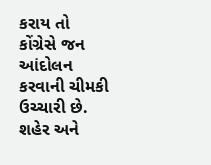કરાય તો કોંગ્રેસે જન આંદોલન કરવાની ચીમકી ઉચ્ચારી છે. શહેર અને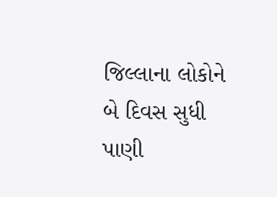જિલ્લાના લોકોને બે દિવસ સુધી પાણી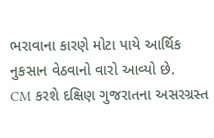ભરાવાના કારણે મોટા પાયે આર્થિક નુકસાન વેઠવાનો વારો આવ્યો છે.
CM કરશે દક્ષિણ ગુજરાતના અસરગ્રસ્ત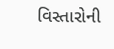વિસ્તારોની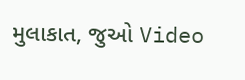મુલાકાત, જુઓ Video